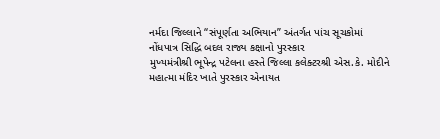નર્મદા જિલ્લાને “સંપૂર્ણતા અભિયાન” અંતર્ગત પાંચ સૂચકોમાં નોંધપાત્ર સિદ્ધિ બદલ રાજ્ય કક્ષાનો પુરસ્કાર
મુખ્યમંત્રીશ્રી ભૂપેન્દ્ર પટેલના હસ્તે જિલ્લા કલેક્ટરશ્રી એસ.કે. મોદીને મહાત્મા મંદિર ખાતે પુરસ્કાર એનાયત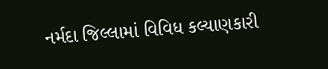નર્મદા જિલ્લામાં વિવિધ કલ્યાણકારી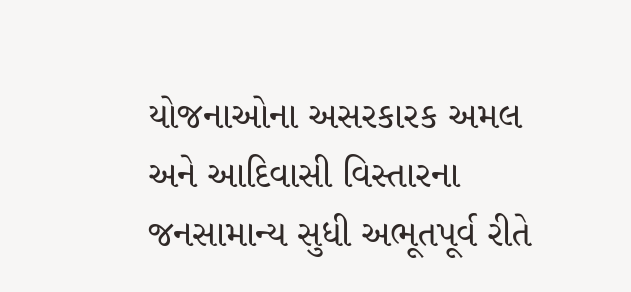યોજનાઓના અસરકારક અમલ અને આદિવાસી વિસ્તારના જનસામાન્ય સુધી અભૂતપૂર્વ રીતે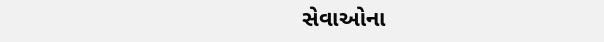સેવાઓના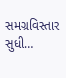સમગ્રવિસ્તાર સુધી…